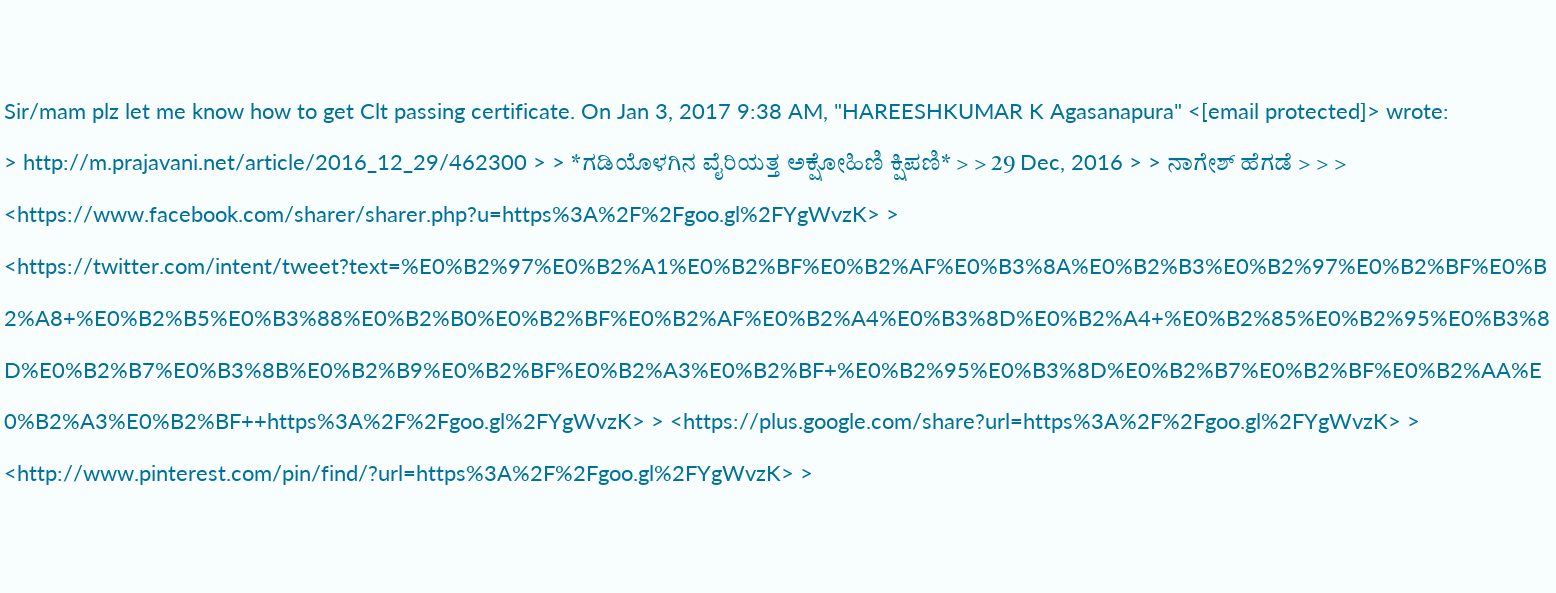Sir/mam plz let me know how to get Clt passing certificate. On Jan 3, 2017 9:38 AM, "HAREESHKUMAR K Agasanapura" <[email protected]> wrote:
> http://m.prajavani.net/article/2016_12_29/462300 > > *ಗಡಿಯೊಳಗಿನ ವೈರಿಯತ್ತ ಅಕ್ಷೋಹಿಣಿ ಕ್ಷಿಪಣಿ* > > 29 Dec, 2016 > > ನಾಗೇಶ್ ಹೆಗಡೆ > > > <https://www.facebook.com/sharer/sharer.php?u=https%3A%2F%2Fgoo.gl%2FYgWvzK> > <https://twitter.com/intent/tweet?text=%E0%B2%97%E0%B2%A1%E0%B2%BF%E0%B2%AF%E0%B3%8A%E0%B2%B3%E0%B2%97%E0%B2%BF%E0%B2%A8+%E0%B2%B5%E0%B3%88%E0%B2%B0%E0%B2%BF%E0%B2%AF%E0%B2%A4%E0%B3%8D%E0%B2%A4+%E0%B2%85%E0%B2%95%E0%B3%8D%E0%B2%B7%E0%B3%8B%E0%B2%B9%E0%B2%BF%E0%B2%A3%E0%B2%BF+%E0%B2%95%E0%B3%8D%E0%B2%B7%E0%B2%BF%E0%B2%AA%E0%B2%A3%E0%B2%BF++https%3A%2F%2Fgoo.gl%2FYgWvzK> > <https://plus.google.com/share?url=https%3A%2F%2Fgoo.gl%2FYgWvzK> > <http://www.pinterest.com/pin/find/?url=https%3A%2F%2Fgoo.gl%2FYgWvzK> >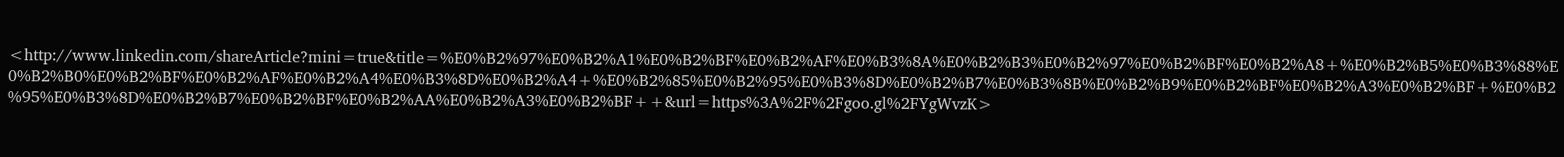<http://www.linkedin.com/shareArticle?mini=true&title=%E0%B2%97%E0%B2%A1%E0%B2%BF%E0%B2%AF%E0%B3%8A%E0%B2%B3%E0%B2%97%E0%B2%BF%E0%B2%A8+%E0%B2%B5%E0%B3%88%E0%B2%B0%E0%B2%BF%E0%B2%AF%E0%B2%A4%E0%B3%8D%E0%B2%A4+%E0%B2%85%E0%B2%95%E0%B3%8D%E0%B2%B7%E0%B3%8B%E0%B2%B9%E0%B2%BF%E0%B2%A3%E0%B2%BF+%E0%B2%95%E0%B3%8D%E0%B2%B7%E0%B2%BF%E0%B2%AA%E0%B2%A3%E0%B2%BF++&url=https%3A%2F%2Fgoo.gl%2FYgWvzK>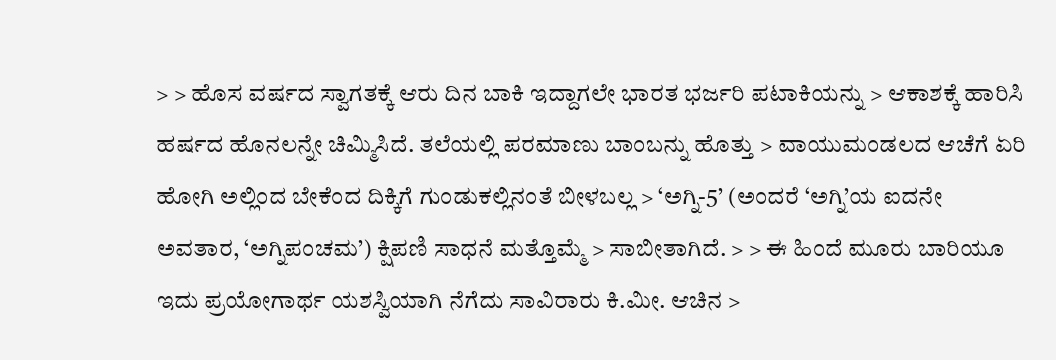> > ಹೊಸ ವರ್ಷದ ಸ್ವಾಗತಕ್ಕೆ ಆರು ದಿನ ಬಾಕಿ ಇದ್ದಾಗಲೇ ಭಾರತ ಭರ್ಜರಿ ಪಟಾಕಿಯನ್ನು > ಆಕಾಶಕ್ಕೆ ಹಾರಿಸಿ ಹರ್ಷದ ಹೊನಲನ್ನೇ ಚಿಮ್ಮಿಸಿದೆ. ತಲೆಯಲ್ಲಿ ಪರಮಾಣು ಬಾಂಬನ್ನು ಹೊತ್ತು > ವಾಯುಮಂಡಲದ ಆಚೆಗೆ ಏರಿ ಹೋಗಿ ಅಲ್ಲಿಂದ ಬೇಕೆಂದ ದಿಕ್ಕಿಗೆ ಗುಂಡುಕಲ್ಲಿನಂತೆ ಬೀಳಬಲ್ಲ > ‘ಅಗ್ನಿ-5’ (ಅಂದರೆ ‘ಅಗ್ನಿ’ಯ ಐದನೇ ಅವತಾರ, ‘ಅಗ್ನಿಪಂಚಮ’) ಕ್ಷಿಪಣಿ ಸಾಧನೆ ಮತ್ತೊಮ್ಮೆ > ಸಾಬೀತಾಗಿದೆ. > > ಈ ಹಿಂದೆ ಮೂರು ಬಾರಿಯೂ ಇದು ಪ್ರಯೋಗಾರ್ಥ ಯಶಸ್ವಿಯಾಗಿ ನೆಗೆದು ಸಾವಿರಾರು ಕಿ.ಮೀ. ಆಚಿನ >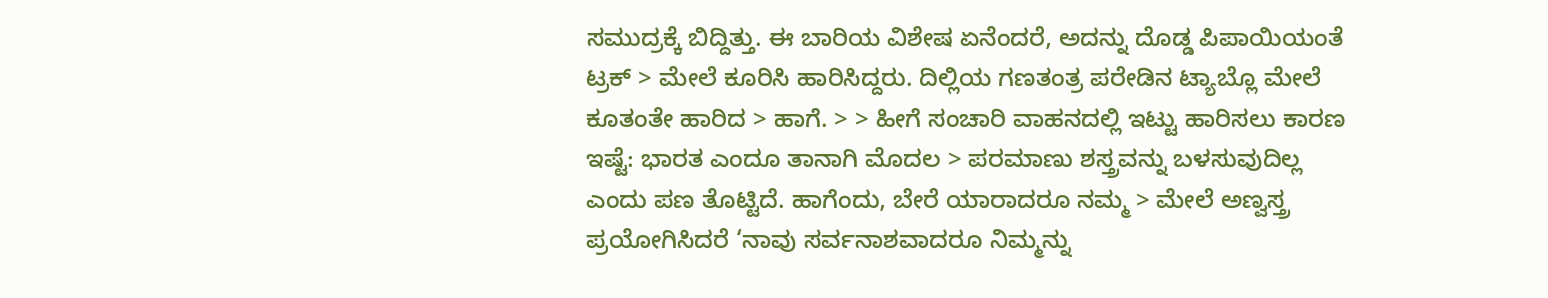ಸಮುದ್ರಕ್ಕೆ ಬಿದ್ದಿತ್ತು. ಈ ಬಾರಿಯ ವಿಶೇಷ ಏನೆಂದರೆ, ಅದನ್ನು ದೊಡ್ಡ ಪಿಪಾಯಿಯಂತೆ ಟ್ರಕ್ > ಮೇಲೆ ಕೂರಿಸಿ ಹಾರಿಸಿದ್ದರು. ದಿಲ್ಲಿಯ ಗಣತಂತ್ರ ಪರೇಡಿನ ಟ್ಯಾಬ್ಲೊ ಮೇಲೆ ಕೂತಂತೇ ಹಾರಿದ > ಹಾಗೆ. > > ಹೀಗೆ ಸಂಚಾರಿ ವಾಹನದಲ್ಲಿ ಇಟ್ಟು ಹಾರಿಸಲು ಕಾರಣ ಇಷ್ಟೆ: ಭಾರತ ಎಂದೂ ತಾನಾಗಿ ಮೊದಲ > ಪರಮಾಣು ಶಸ್ತ್ರವನ್ನು ಬಳಸುವುದಿಲ್ಲ ಎಂದು ಪಣ ತೊಟ್ಟಿದೆ. ಹಾಗೆಂದು, ಬೇರೆ ಯಾರಾದರೂ ನಮ್ಮ > ಮೇಲೆ ಅಣ್ವಸ್ತ್ರ ಪ್ರಯೋಗಿಸಿದರೆ ‘ನಾವು ಸರ್ವನಾಶವಾದರೂ ನಿಮ್ಮನ್ನು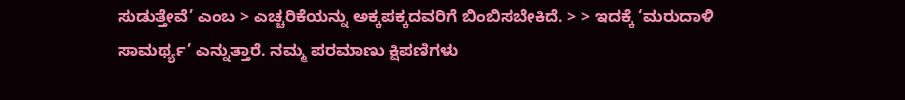ಸುಡುತ್ತೇವೆ’ ಎಂಬ > ಎಚ್ಚರಿಕೆಯನ್ನು ಅಕ್ಕಪಕ್ಕದವರಿಗೆ ಬಿಂಬಿಸಬೇಕಿದೆ. > > ಇದಕ್ಕೆ ‘ಮರುದಾಳಿ ಸಾಮರ್ಥ್ಯ’ ಎನ್ನುತ್ತಾರೆ. ನಮ್ಮ ಪರಮಾಣು ಕ್ಷಿಪಣಿಗಳು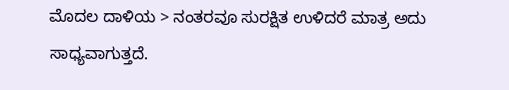ಮೊದಲ ದಾಳಿಯ > ನಂತರವೂ ಸುರಕ್ಷಿತ ಉಳಿದರೆ ಮಾತ್ರ ಅದು ಸಾಧ್ಯವಾಗುತ್ತದೆ.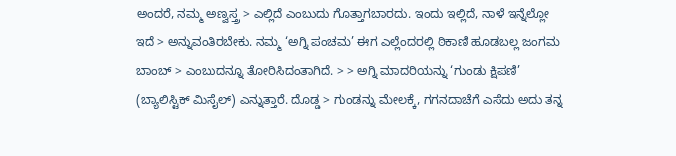ಅಂದರೆ, ನಮ್ಮ ಅಣ್ವಸ್ತ್ರ > ಎಲ್ಲಿದೆ ಎಂಬುದು ಗೊತ್ತಾಗಬಾರದು. ಇಂದು ಇಲ್ಲಿದೆ, ನಾಳೆ ಇನ್ನೆಲ್ಲೋ ಇದೆ > ಅನ್ನುವಂತಿರಬೇಕು. ನಮ್ಮ ‘ಅಗ್ನಿ ಪಂಚಮ’ ಈಗ ಎಲ್ಲೆಂದರಲ್ಲಿ ಠಿಕಾಣಿ ಹೂಡಬಲ್ಲ ಜಂಗಮ ಬಾಂಬ್ > ಎಂಬುದನ್ನೂ ತೋರಿಸಿದಂತಾಗಿದೆ. > > ಅಗ್ನಿ ಮಾದರಿಯನ್ನು ‘ಗುಂಡು ಕ್ಷಿಪಣಿ’ (ಬ್ಯಾಲಿಸ್ಟಿಕ್ ಮಿಸೈಲ್) ಎನ್ನುತ್ತಾರೆ. ದೊಡ್ಡ > ಗುಂಡನ್ನು ಮೇಲಕ್ಕೆ, ಗಗನದಾಚೆಗೆ ಎಸೆದು ಅದು ತನ್ನ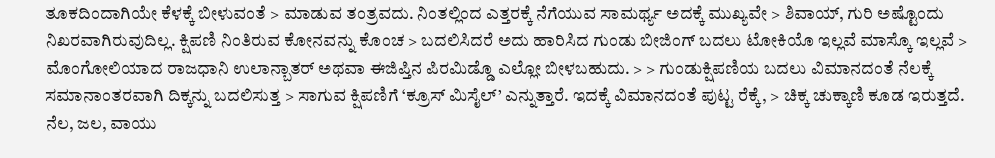ತೂಕದಿಂದಾಗಿಯೇ ಕೆಳಕ್ಕೆ ಬೀಳುವಂತೆ > ಮಾಡುವ ತಂತ್ರವದು. ನಿಂತಲ್ಲಿಂದ ಎತ್ತರಕ್ಕೆ ನೆಗೆಯುವ ಸಾಮರ್ಥ್ಯ ಅದಕ್ಕೆ ಮುಖ್ಯವೇ > ಶಿವಾಯ್, ಗುರಿ ಅಷ್ಟೊಂದು ನಿಖರವಾಗಿರುವುದಿಲ್ಲ. ಕ್ಷಿಪಣಿ ನಿಂತಿರುವ ಕೋನವನ್ನು ಕೊಂಚ > ಬದಲಿಸಿದರೆ ಅದು ಹಾರಿಸಿದ ಗುಂಡು ಬೀಜಿಂಗ್ ಬದಲು ಟೋಕಿಯೊ ಇಲ್ಲವೆ ಮಾಸ್ಕೊ ಇಲ್ಲವೆ > ಮೊಂಗೋಲಿಯಾದ ರಾಜಧಾನಿ ಉಲಾನ್ಬಾತರ್ ಅಥವಾ ಈಜಿಪ್ತಿನ ಪಿರಮಿಡ್ಡೊ ಎಲ್ಲೋ ಬೀಳಬಹುದು. > > ಗುಂಡುಕ್ಷಿಪಣಿಯ ಬದಲು ವಿಮಾನದಂತೆ ನೆಲಕ್ಕೆ ಸಮಾನಾಂತರವಾಗಿ ದಿಕ್ಕನ್ನು ಬದಲಿಸುತ್ತ > ಸಾಗುವ ಕ್ಷಿಪಣಿಗೆ ‘ಕ್ರೂಸ್ ಮಿಸೈಲ್’ ಎನ್ನುತ್ತಾರೆ. ಇದಕ್ಕೆ ವಿಮಾನದಂತೆ ಪುಟ್ಟ ರೆಕ್ಕೆ, > ಚಿಕ್ಕ ಚುಕ್ಕಾಣಿ ಕೂಡ ಇರುತ್ತದೆ. ನೆಲ, ಜಲ, ವಾಯು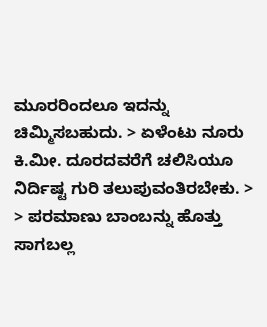ಮೂರರಿಂದಲೂ ಇದನ್ನು ಚಿಮ್ಮಿಸಬಹುದು. > ಏಳೆಂಟು ನೂರು ಕಿ.ಮೀ. ದೂರದವರೆಗೆ ಚಲಿಸಿಯೂ ನಿರ್ದಿಷ್ಟ ಗುರಿ ತಲುಪುವಂತಿರಬೇಕು. > > ಪರಮಾಣು ಬಾಂಬನ್ನು ಹೊತ್ತು ಸಾಗಬಲ್ಲ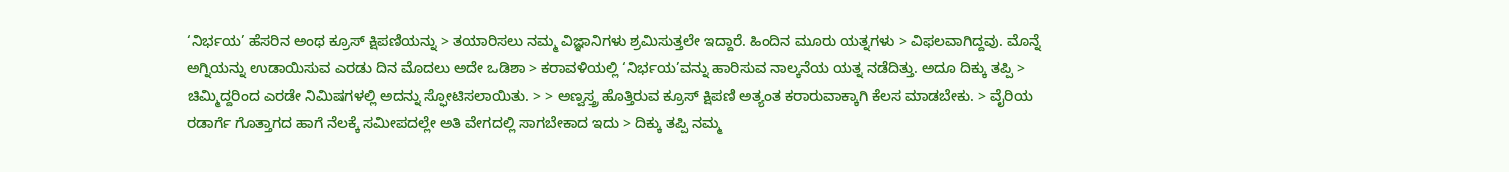‘ನಿರ್ಭಯ’ ಹೆಸರಿನ ಅಂಥ ಕ್ರೂಸ್ ಕ್ಷಿಪಣಿಯನ್ನು > ತಯಾರಿಸಲು ನಮ್ಮ ವಿಜ್ಞಾನಿಗಳು ಶ್ರಮಿಸುತ್ತಲೇ ಇದ್ದಾರೆ. ಹಿಂದಿನ ಮೂರು ಯತ್ನಗಳು > ವಿಫಲವಾಗಿದ್ದವು. ಮೊನ್ನೆ ಅಗ್ನಿಯನ್ನು ಉಡಾಯಿಸುವ ಎರಡು ದಿನ ಮೊದಲು ಅದೇ ಒಡಿಶಾ > ಕರಾವಳಿಯಲ್ಲಿ ‘ನಿರ್ಭಯ’ವನ್ನು ಹಾರಿಸುವ ನಾಲ್ಕನೆಯ ಯತ್ನ ನಡೆದಿತ್ತು. ಅದೂ ದಿಕ್ಕು ತಪ್ಪಿ > ಚಿಮ್ಮಿದ್ದರಿಂದ ಎರಡೇ ನಿಮಿಷಗಳಲ್ಲಿ ಅದನ್ನು ಸ್ಫೋಟಿಸಲಾಯಿತು. > > ಅಣ್ವಸ್ತ್ರ ಹೊತ್ತಿರುವ ಕ್ರೂಸ್ ಕ್ಷಿಪಣಿ ಅತ್ಯಂತ ಕರಾರುವಾಕ್ಕಾಗಿ ಕೆಲಸ ಮಾಡಬೇಕು. > ವೈರಿಯ ರಡಾರ್ಗೆ ಗೊತ್ತಾಗದ ಹಾಗೆ ನೆಲಕ್ಕೆ ಸಮೀಪದಲ್ಲೇ ಅತಿ ವೇಗದಲ್ಲಿ ಸಾಗಬೇಕಾದ ಇದು > ದಿಕ್ಕು ತಪ್ಪಿ ನಮ್ಮ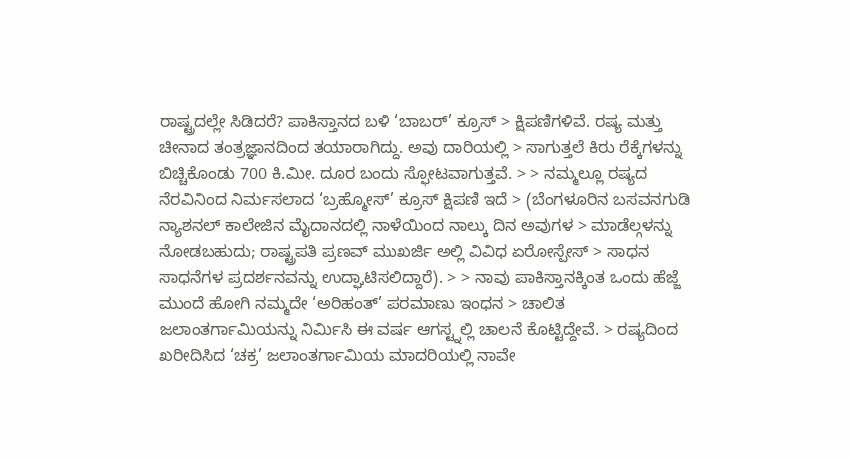ರಾಷ್ಟ್ರದಲ್ಲೇ ಸಿಡಿದರೆ? ಪಾಕಿಸ್ತಾನದ ಬಳಿ ‘ಬಾಬರ್’ ಕ್ರೂಸ್ > ಕ್ಷಿಪಣಿಗಳಿವೆ. ರಷ್ಯ ಮತ್ತು ಚೀನಾದ ತಂತ್ರಜ್ಞಾನದಿಂದ ತಯಾರಾಗಿದ್ದು. ಅವು ದಾರಿಯಲ್ಲಿ > ಸಾಗುತ್ತಲೆ ಕಿರು ರೆಕ್ಕೆಗಳನ್ನು ಬಿಚ್ಚಿಕೊಂಡು 700 ಕಿ.ಮೀ. ದೂರ ಬಂದು ಸ್ಫೋಟವಾಗುತ್ತವೆ. > > ನಮ್ಮಲ್ಲೂ ರಷ್ಯದ ನೆರವಿನಿಂದ ನಿರ್ಮಸಲಾದ ‘ಬ್ರಹ್ಮೋಸ್’ ಕ್ರೂಸ್ ಕ್ಷಿಪಣಿ ಇದೆ > (ಬೆಂಗಳೂರಿನ ಬಸವನಗುಡಿ ನ್ಯಾಶನಲ್ ಕಾಲೇಜಿನ ಮೈದಾನದಲ್ಲಿ ನಾಳೆಯಿಂದ ನಾಲ್ಕು ದಿನ ಅವುಗಳ > ಮಾಡೆಲ್ಗಳನ್ನು ನೋಡಬಹುದು; ರಾಷ್ಟ್ರಪತಿ ಪ್ರಣವ್ ಮುಖರ್ಜಿ ಅಲ್ಲಿ ವಿವಿಧ ಏರೋಸ್ಪೇಸ್ > ಸಾಧನ ಸಾಧನೆಗಳ ಪ್ರದರ್ಶನವನ್ನು ಉದ್ಘಾಟಿಸಲಿದ್ದಾರೆ). > > ನಾವು ಪಾಕಿಸ್ತಾನಕ್ಕಿಂತ ಒಂದು ಹೆಜ್ಜೆ ಮುಂದೆ ಹೋಗಿ ನಮ್ಮದೇ ‘ಅರಿಹಂತ್’ ಪರಮಾಣು ಇಂಧನ > ಚಾಲಿತ ಜಲಾಂತರ್ಗಾಮಿಯನ್ನು ನಿರ್ಮಿಸಿ ಈ ವರ್ಷ ಆಗಸ್ಟ್ನಲ್ಲಿ ಚಾಲನೆ ಕೊಟ್ಟಿದ್ದೇವೆ. > ರಷ್ಯದಿಂದ ಖರೀದಿಸಿದ ‘ಚಕ್ರ’ ಜಲಾಂತರ್ಗಾಮಿಯ ಮಾದರಿಯಲ್ಲಿ ನಾವೇ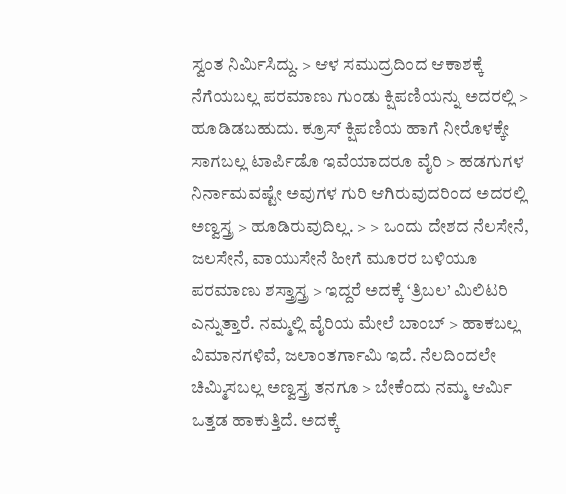ಸ್ವಂತ ನಿರ್ಮಿಸಿದ್ದು. > ಆಳ ಸಮುದ್ರದಿಂದ ಆಕಾಶಕ್ಕೆ ನೆಗೆಯಬಲ್ಲ ಪರಮಾಣು ಗುಂಡು ಕ್ಷಿಪಣಿಯನ್ನು ಅದರಲ್ಲಿ > ಹೂಡಿಡಬಹುದು. ಕ್ರೂಸ್ ಕ್ಷಿಪಣಿಯ ಹಾಗೆ ನೀರೊಳಕ್ಕೇ ಸಾಗಬಲ್ಲ ಟಾರ್ಪಿಡೊ ಇವೆಯಾದರೂ ವೈರಿ > ಹಡಗುಗಳ ನಿರ್ನಾಮವಷ್ಟೇ ಅವುಗಳ ಗುರಿ ಆಗಿರುವುದರಿಂದ ಅದರಲ್ಲಿ ಅಣ್ವಸ್ತ್ರ > ಹೂಡಿರುವುದಿಲ್ಲ. > > ಒಂದು ದೇಶದ ನೆಲಸೇನೆ, ಜಲಸೇನೆ, ವಾಯುಸೇನೆ ಹೀಗೆ ಮೂರರ ಬಳಿಯೂ ಪರಮಾಣು ಶಸ್ತ್ರಾಸ್ತ್ರ > ಇದ್ದರೆ ಅದಕ್ಕೆ ‘ತ್ರಿಬಲ’ ಮಿಲಿಟರಿ ಎನ್ನುತ್ತಾರೆ. ನಮ್ಮಲ್ಲಿ ವೈರಿಯ ಮೇಲೆ ಬಾಂಬ್ > ಹಾಕಬಲ್ಲ ವಿಮಾನಗಳಿವೆ, ಜಲಾಂತರ್ಗಾಮಿ ಇದೆ. ನೆಲದಿಂದಲೇ ಚಿಮ್ಮಿಸಬಲ್ಲ ಅಣ್ವಸ್ತ್ರ ತನಗೂ > ಬೇಕೆಂದು ನಮ್ಮ ಆರ್ಮಿ ಒತ್ತಡ ಹಾಕುತ್ತಿದೆ. ಅದಕ್ಕೆ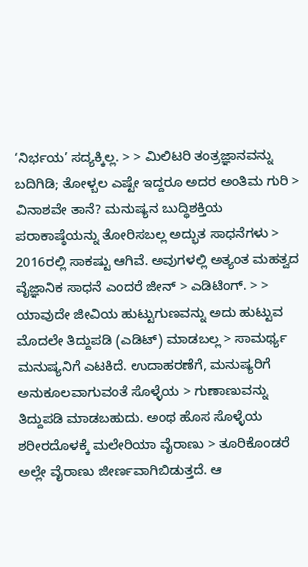‘ನಿರ್ಭಯ’ ಸದ್ಯಕ್ಕಿಲ್ಲ. > > ಮಿಲಿಟರಿ ತಂತ್ರಜ್ಞಾನವನ್ನು ಬದಿಗಿಡಿ; ತೋಳ್ಬಲ ಎಷ್ಟೇ ಇದ್ದರೂ ಅದರ ಅಂತಿಮ ಗುರಿ > ವಿನಾಶವೇ ತಾನೆ? ಮನುಷ್ಯನ ಬುದ್ಧಿಶಕ್ತಿಯ ಪರಾಕಾಷ್ಠೆಯನ್ನು ತೋರಿಸಬಲ್ಲ ಅದ್ಭುತ ಸಾಧನೆಗಳು > 2016ರಲ್ಲಿ ಸಾಕಷ್ಟು ಆಗಿವೆ. ಅವುಗಳಲ್ಲಿ ಅತ್ಯಂತ ಮಹತ್ವದ ವೈಜ್ಞಾನಿಕ ಸಾಧನೆ ಎಂದರೆ ಜೀನ್ > ಎಡಿಟಿಂಗ್. > > ಯಾವುದೇ ಜೀವಿಯ ಹುಟ್ಟುಗುಣವನ್ನು ಅದು ಹುಟ್ಟುವ ಮೊದಲೇ ತಿದ್ದುಪಡಿ (ಎಡಿಟ್) ಮಾಡಬಲ್ಲ > ಸಾಮರ್ಥ್ಯ ಮನುಷ್ಯನಿಗೆ ಎಟಕಿದೆ. ಉದಾಹರಣೆಗೆ, ಮನುಷ್ಯರಿಗೆ ಅನುಕೂಲವಾಗುವಂತೆ ಸೊಳ್ಳೆಯ > ಗುಣಾಣುವನ್ನು ತಿದ್ದುಪಡಿ ಮಾಡಬಹುದು. ಅಂಥ ಹೊಸ ಸೊಳ್ಳೆಯ ಶರೀರದೊಳಕ್ಕೆ ಮಲೇರಿಯಾ ವೈರಾಣು > ತೂರಿಕೊಂಡರೆ ಅಲ್ಲೇ ವೈರಾಣು ಜೀರ್ಣವಾಗಿಬಿಡುತ್ತದೆ. ಆ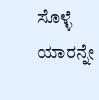ಸೊಳ್ಳೆ ಯಾರನ್ನೇ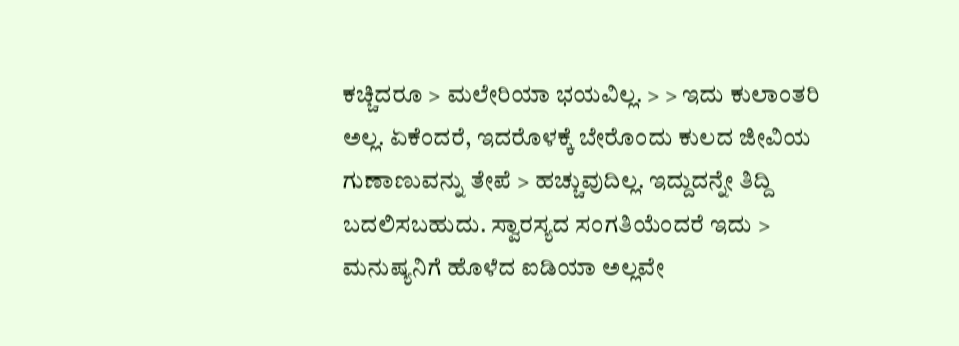ಕಚ್ಚಿದರೂ > ಮಲೇರಿಯಾ ಭಯವಿಲ್ಲ. > > ಇದು ಕುಲಾಂತರಿ ಅಲ್ಲ. ಏಕೆಂದರೆ, ಇದರೊಳಕ್ಕೆ ಬೇರೊಂದು ಕುಲದ ಜೀವಿಯ ಗುಣಾಣುವನ್ನು ತೇಪೆ > ಹಚ್ಚುವುದಿಲ್ಲ. ಇದ್ದುದನ್ನೇ ತಿದ್ದಿ ಬದಲಿಸಬಹುದು. ಸ್ವಾರಸ್ಯದ ಸಂಗತಿಯೆಂದರೆ ಇದು > ಮನುಷ್ಯನಿಗೆ ಹೊಳೆದ ಐಡಿಯಾ ಅಲ್ಲವೇ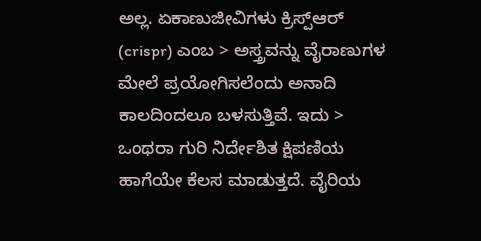ಅಲ್ಲ. ಏಕಾಣುಜೀವಿಗಳು ಕ್ರಿಸ್ಪ್ಆರ್ (crispr) ಎಂಬ > ಅಸ್ತ್ರವನ್ನು ವೈರಾಣುಗಳ ಮೇಲೆ ಪ್ರಯೋಗಿಸಲೆಂದು ಅನಾದಿ ಕಾಲದಿಂದಲೂ ಬಳಸುತ್ತಿವೆ. ಇದು > ಒಂಥರಾ ಗುರಿ ನಿರ್ದೇಶಿತ ಕ್ಷಿಪಣಿಯ ಹಾಗೆಯೇ ಕೆಲಸ ಮಾಡುತ್ತದೆ. ವೈರಿಯ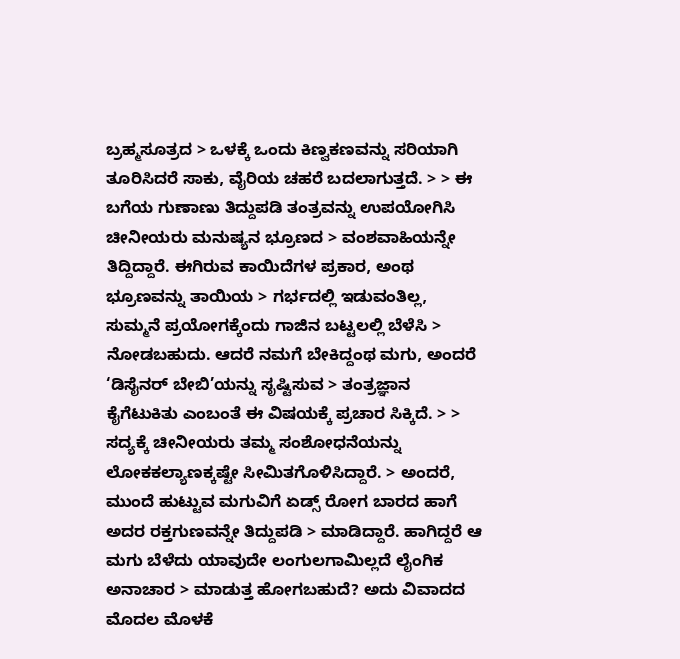ಬ್ರಹ್ಮಸೂತ್ರದ > ಒಳಕ್ಕೆ ಒಂದು ಕಿಣ್ವಕಣವನ್ನು ಸರಿಯಾಗಿ ತೂರಿಸಿದರೆ ಸಾಕು, ವೈರಿಯ ಚಹರೆ ಬದಲಾಗುತ್ತದೆ. > > ಈ ಬಗೆಯ ಗುಣಾಣು ತಿದ್ದುಪಡಿ ತಂತ್ರವನ್ನು ಉಪಯೋಗಿಸಿ ಚೀನೀಯರು ಮನುಷ್ಯನ ಭ್ರೂಣದ > ವಂಶವಾಹಿಯನ್ನೇ ತಿದ್ದಿದ್ದಾರೆ. ಈಗಿರುವ ಕಾಯಿದೆಗಳ ಪ್ರಕಾರ, ಅಂಥ ಭ್ರೂಣವನ್ನು ತಾಯಿಯ > ಗರ್ಭದಲ್ಲಿ ಇಡುವಂತಿಲ್ಲ, ಸುಮ್ಮನೆ ಪ್ರಯೋಗಕ್ಕೆಂದು ಗಾಜಿನ ಬಟ್ಟಲಲ್ಲಿ ಬೆಳೆಸಿ > ನೋಡಬಹುದು. ಆದರೆ ನಮಗೆ ಬೇಕಿದ್ದಂಥ ಮಗು, ಅಂದರೆ ‘ಡಿಸೈನರ್ ಬೇಬಿ’ಯನ್ನು ಸೃಷ್ಟಿಸುವ > ತಂತ್ರಜ್ಞಾನ ಕೈಗೆಟುಕಿತು ಎಂಬಂತೆ ಈ ವಿಷಯಕ್ಕೆ ಪ್ರಚಾರ ಸಿಕ್ಕಿದೆ. > > ಸದ್ಯಕ್ಕೆ ಚೀನೀಯರು ತಮ್ಮ ಸಂಶೋಧನೆಯನ್ನು ಲೋಕಕಲ್ಯಾಣಕ್ಕಷ್ಟೇ ಸೀಮಿತಗೊಳಿಸಿದ್ದಾರೆ. > ಅಂದರೆ, ಮುಂದೆ ಹುಟ್ಟುವ ಮಗುವಿಗೆ ಏಡ್ಸ್ ರೋಗ ಬಾರದ ಹಾಗೆ ಅದರ ರಕ್ತಗುಣವನ್ನೇ ತಿದ್ದುಪಡಿ > ಮಾಡಿದ್ದಾರೆ. ಹಾಗಿದ್ದರೆ ಆ ಮಗು ಬೆಳೆದು ಯಾವುದೇ ಲಂಗುಲಗಾಮಿಲ್ಲದೆ ಲೈಂಗಿಕ ಅನಾಚಾರ > ಮಾಡುತ್ತ ಹೋಗಬಹುದೆ? ಅದು ವಿವಾದದ ಮೊದಲ ಮೊಳಕೆ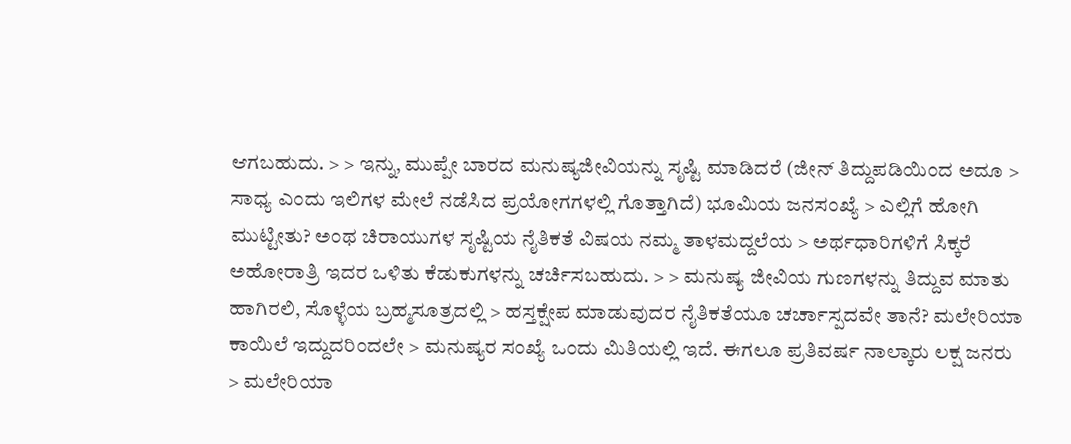ಆಗಬಹುದು. > > ಇನ್ನು, ಮುಪ್ಪೇ ಬಾರದ ಮನುಷ್ಯಜೀವಿಯನ್ನು ಸೃಷ್ಟಿ ಮಾಡಿದರೆ (ಜೀನ್ ತಿದ್ದುಪಡಿಯಿಂದ ಅದೂ > ಸಾಧ್ಯ ಎಂದು ಇಲಿಗಳ ಮೇಲೆ ನಡೆಸಿದ ಪ್ರಯೋಗಗಳಲ್ಲಿ ಗೊತ್ತಾಗಿದೆ) ಭೂಮಿಯ ಜನಸಂಖ್ಯೆ > ಎಲ್ಲಿಗೆ ಹೋಗಿ ಮುಟ್ಟೀತು? ಅಂಥ ಚಿರಾಯುಗಳ ಸೃಷ್ಟಿಯ ನೈತಿಕತೆ ವಿಷಯ ನಮ್ಮ ತಾಳಮದ್ದಲೆಯ > ಅರ್ಥಧಾರಿಗಳಿಗೆ ಸಿಕ್ಕರೆ ಅಹೋರಾತ್ರಿ ಇದರ ಒಳಿತು ಕೆಡುಕುಗಳನ್ನು ಚರ್ಚಿಸಬಹುದು. > > ಮನುಷ್ಯ ಜೀವಿಯ ಗುಣಗಳನ್ನು ತಿದ್ದುವ ಮಾತು ಹಾಗಿರಲಿ, ಸೊಳ್ಳೆಯ ಬ್ರಹ್ಮಸೂತ್ರದಲ್ಲಿ > ಹಸ್ತಕ್ಷೇಪ ಮಾಡುವುದರ ನೈತಿಕತೆಯೂ ಚರ್ಚಾಸ್ಪದವೇ ತಾನೆ? ಮಲೇರಿಯಾ ಕಾಯಿಲೆ ಇದ್ದುದರಿಂದಲೇ > ಮನುಷ್ಯರ ಸಂಖ್ಯೆ ಒಂದು ಮಿತಿಯಲ್ಲಿ ಇದೆ. ಈಗಲೂ ಪ್ರತಿವರ್ಷ ನಾಲ್ಕಾರು ಲಕ್ಷ ಜನರು > ಮಲೇರಿಯಾ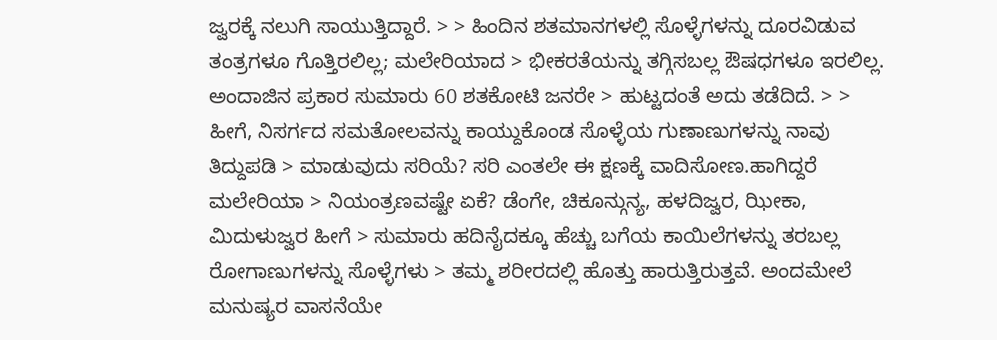ಜ್ವರಕ್ಕೆ ನಲುಗಿ ಸಾಯುತ್ತಿದ್ದಾರೆ. > > ಹಿಂದಿನ ಶತಮಾನಗಳಲ್ಲಿ ಸೊಳ್ಳೆಗಳನ್ನು ದೂರವಿಡುವ ತಂತ್ರಗಳೂ ಗೊತ್ತಿರಲಿಲ್ಲ; ಮಲೇರಿಯಾದ > ಭೀಕರತೆಯನ್ನು ತಗ್ಗಿಸಬಲ್ಲ ಔಷಧಗಳೂ ಇರಲಿಲ್ಲ. ಅಂದಾಜಿನ ಪ್ರಕಾರ ಸುಮಾರು 60 ಶತಕೋಟಿ ಜನರೇ > ಹುಟ್ಟದಂತೆ ಅದು ತಡೆದಿದೆ. > > ಹೀಗೆ, ನಿಸರ್ಗದ ಸಮತೋಲವನ್ನು ಕಾಯ್ದುಕೊಂಡ ಸೊಳ್ಳೆಯ ಗುಣಾಣುಗಳನ್ನು ನಾವು ತಿದ್ದುಪಡಿ > ಮಾಡುವುದು ಸರಿಯೆ? ಸರಿ ಎಂತಲೇ ಈ ಕ್ಷಣಕ್ಕೆ ವಾದಿಸೋಣ.ಹಾಗಿದ್ದರೆ ಮಲೇರಿಯಾ > ನಿಯಂತ್ರಣವಷ್ಟೇ ಏಕೆ? ಡೆಂಗೇ, ಚಿಕೂನ್ಗುನ್ಯ, ಹಳದಿಜ್ವರ, ಝೀಕಾ, ಮಿದುಳುಜ್ವರ ಹೀಗೆ > ಸುಮಾರು ಹದಿನೈದಕ್ಕೂ ಹೆಚ್ಚು ಬಗೆಯ ಕಾಯಿಲೆಗಳನ್ನು ತರಬಲ್ಲ ರೋಗಾಣುಗಳನ್ನು ಸೊಳ್ಳೆಗಳು > ತಮ್ಮ ಶರೀರದಲ್ಲಿ ಹೊತ್ತು ಹಾರುತ್ತಿರುತ್ತವೆ. ಅಂದಮೇಲೆ ಮನುಷ್ಯರ ವಾಸನೆಯೇ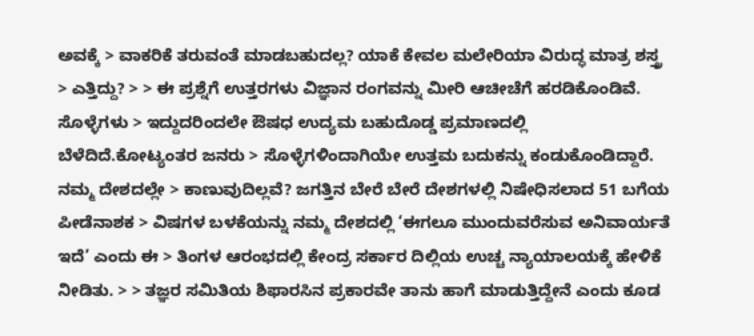ಅವಕ್ಕೆ > ವಾಕರಿಕೆ ತರುವಂತೆ ಮಾಡಬಹುದಲ್ಲ? ಯಾಕೆ ಕೇವಲ ಮಲೇರಿಯಾ ವಿರುದ್ಧ ಮಾತ್ರ ಶಸ್ತ್ರ > ಎತ್ತಿದ್ದು? > > ಈ ಪ್ರಶ್ನೆಗೆ ಉತ್ತರಗಳು ವಿಜ್ಞಾನ ರಂಗವನ್ನು ಮೀರಿ ಆಚೀಚೆಗೆ ಹರಡಿಕೊಂಡಿವೆ. ಸೊಳ್ಳೆಗಳು > ಇದ್ದುದರಿಂದಲೇ ಔಷಧ ಉದ್ಯಮ ಬಹುದೊಡ್ಡ ಪ್ರಮಾಣದಲ್ಲಿ ಬೆಳೆದಿದೆ.ಕೋಟ್ಯಂತರ ಜನರು > ಸೊಳ್ಳೆಗಳಿಂದಾಗಿಯೇ ಉತ್ತಮ ಬದುಕನ್ನು ಕಂಡುಕೊಂಡಿದ್ದಾರೆ. ನಮ್ಮ ದೇಶದಲ್ಲೇ > ಕಾಣುವುದಿಲ್ಲವೆ? ಜಗತ್ತಿನ ಬೇರೆ ಬೇರೆ ದೇಶಗಳಲ್ಲಿ ನಿಷೇಧಿಸಲಾದ 51 ಬಗೆಯ ಪೀಡೆನಾಶಕ > ವಿಷಗಳ ಬಳಕೆಯನ್ನು ನಮ್ಮ ದೇಶದಲ್ಲಿ ‘ಈಗಲೂ ಮುಂದುವರೆಸುವ ಅನಿವಾರ್ಯತೆ ಇದೆ’ ಎಂದು ಈ > ತಿಂಗಳ ಆರಂಭದಲ್ಲಿ ಕೇಂದ್ರ ಸರ್ಕಾರ ದಿಲ್ಲಿಯ ಉಚ್ಚ ನ್ಯಾಯಾಲಯಕ್ಕೆ ಹೇಳಿಕೆ ನೀಡಿತು. > > ತಜ್ಞರ ಸಮಿತಿಯ ಶಿಫಾರಸಿನ ಪ್ರಕಾರವೇ ತಾನು ಹಾಗೆ ಮಾಡುತ್ತಿದ್ದೇನೆ ಎಂದು ಕೂಡ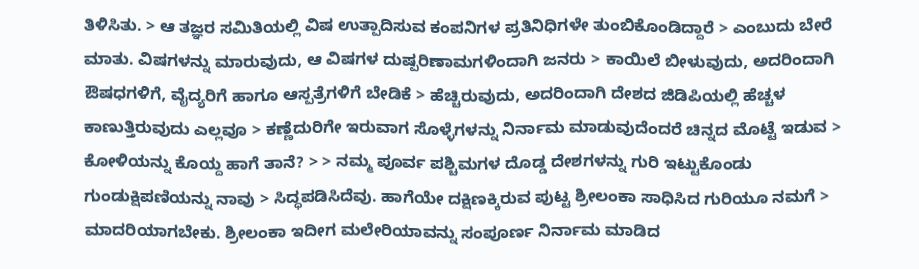ತಿಳಿಸಿತು. > ಆ ತಜ್ಞರ ಸಮಿತಿಯಲ್ಲಿ ವಿಷ ಉತ್ಪಾದಿಸುವ ಕಂಪನಿಗಳ ಪ್ರತಿನಿಧಿಗಳೇ ತುಂಬಿಕೊಂಡಿದ್ದಾರೆ > ಎಂಬುದು ಬೇರೆ ಮಾತು. ವಿಷಗಳನ್ನು ಮಾರುವುದು, ಆ ವಿಷಗಳ ದುಷ್ಪರಿಣಾಮಗಳಿಂದಾಗಿ ಜನರು > ಕಾಯಿಲೆ ಬೀಳುವುದು, ಅದರಿಂದಾಗಿ ಔಷಧಗಳಿಗೆ, ವೈದ್ಯರಿಗೆ ಹಾಗೂ ಆಸ್ಪತ್ರೆಗಳಿಗೆ ಬೇಡಿಕೆ > ಹೆಚ್ಚಿರುವುದು, ಅದರಿಂದಾಗಿ ದೇಶದ ಜಿಡಿಪಿಯಲ್ಲಿ ಹೆಚ್ಚಳ ಕಾಣುತ್ತಿರುವುದು ಎಲ್ಲವೂ > ಕಣ್ಣೆದುರಿಗೇ ಇರುವಾಗ ಸೊಳ್ಳೆಗಳನ್ನು ನಿರ್ನಾಮ ಮಾಡುವುದೆಂದರೆ ಚಿನ್ನದ ಮೊಟ್ಟೆ ಇಡುವ > ಕೋಳಿಯನ್ನು ಕೊಯ್ದ ಹಾಗೆ ತಾನೆ? > > ನಮ್ಮ ಪೂರ್ವ ಪಶ್ಚಿಮಗಳ ದೊಡ್ಡ ದೇಶಗಳನ್ನು ಗುರಿ ಇಟ್ಟುಕೊಂಡು ಗುಂಡುಕ್ಷಿಪಣಿಯನ್ನು ನಾವು > ಸಿದ್ಧಪಡಿಸಿದೆವು. ಹಾಗೆಯೇ ದಕ್ಷಿಣಕ್ಕಿರುವ ಪುಟ್ಟ ಶ್ರೀಲಂಕಾ ಸಾಧಿಸಿದ ಗುರಿಯೂ ನಮಗೆ > ಮಾದರಿಯಾಗಬೇಕು. ಶ್ರೀಲಂಕಾ ಇದೀಗ ಮಲೇರಿಯಾವನ್ನು ಸಂಪೂರ್ಣ ನಿರ್ನಾಮ ಮಾಡಿದ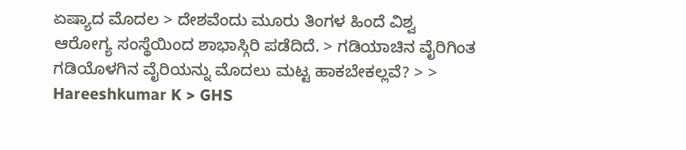ಏಷ್ಯಾದ ಮೊದಲ > ದೇಶವೆಂದು ಮೂರು ತಿಂಗಳ ಹಿಂದೆ ವಿಶ್ವ ಆರೋಗ್ಯ ಸಂಸ್ಥೆಯಿಂದ ಶಾಭಾಸ್ಗಿರಿ ಪಡೆದಿದೆ. > ಗಡಿಯಾಚಿನ ವೈರಿಗಿಂತ ಗಡಿಯೊಳಗಿನ ವೈರಿಯನ್ನು ಮೊದಲು ಮಟ್ಟ ಹಾಕಬೇಕಲ್ಲವೆ? > > Hareeshkumar K > GHS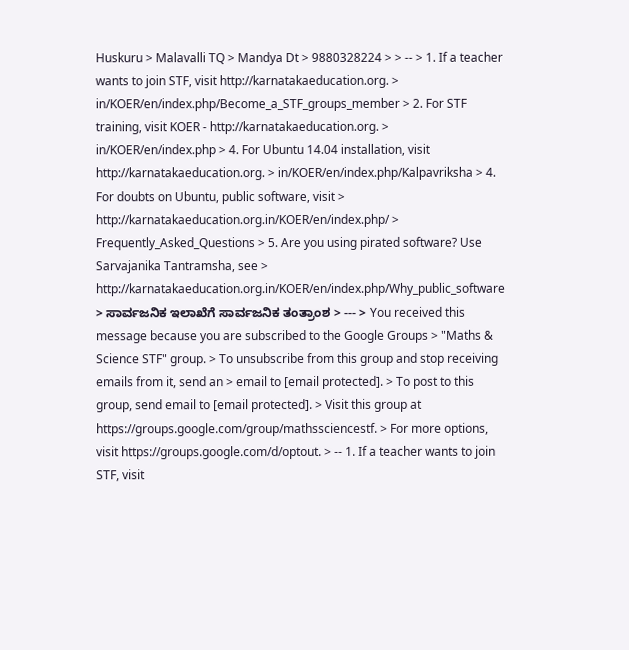Huskuru > Malavalli TQ > Mandya Dt > 9880328224 > > -- > 1. If a teacher wants to join STF, visit http://karnatakaeducation.org. > in/KOER/en/index.php/Become_a_STF_groups_member > 2. For STF training, visit KOER - http://karnatakaeducation.org. > in/KOER/en/index.php > 4. For Ubuntu 14.04 installation, visit http://karnatakaeducation.org. > in/KOER/en/index.php/Kalpavriksha > 4. For doubts on Ubuntu, public software, visit > http://karnatakaeducation.org.in/KOER/en/index.php/ > Frequently_Asked_Questions > 5. Are you using pirated software? Use Sarvajanika Tantramsha, see > http://karnatakaeducation.org.in/KOER/en/index.php/Why_public_software > ಸಾರ್ವಜನಿಕ ಇಲಾಖೆಗೆ ಸಾರ್ವಜನಿಕ ತಂತ್ರಾಂಶ > --- > You received this message because you are subscribed to the Google Groups > "Maths & Science STF" group. > To unsubscribe from this group and stop receiving emails from it, send an > email to [email protected]. > To post to this group, send email to [email protected]. > Visit this group at https://groups.google.com/group/mathssciencestf. > For more options, visit https://groups.google.com/d/optout. > -- 1. If a teacher wants to join STF, visit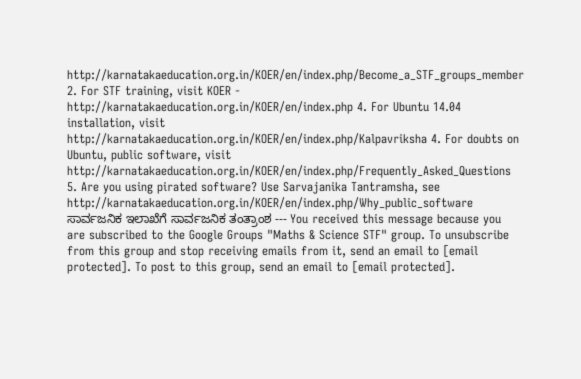http://karnatakaeducation.org.in/KOER/en/index.php/Become_a_STF_groups_member 2. For STF training, visit KOER - http://karnatakaeducation.org.in/KOER/en/index.php 4. For Ubuntu 14.04 installation, visit http://karnatakaeducation.org.in/KOER/en/index.php/Kalpavriksha 4. For doubts on Ubuntu, public software, visit http://karnatakaeducation.org.in/KOER/en/index.php/Frequently_Asked_Questions 5. Are you using pirated software? Use Sarvajanika Tantramsha, see http://karnatakaeducation.org.in/KOER/en/index.php/Why_public_software ಸಾರ್ವಜನಿಕ ಇಲಾಖೆಗೆ ಸಾರ್ವಜನಿಕ ತಂತ್ರಾಂಶ --- You received this message because you are subscribed to the Google Groups "Maths & Science STF" group. To unsubscribe from this group and stop receiving emails from it, send an email to [email protected]. To post to this group, send an email to [email protected].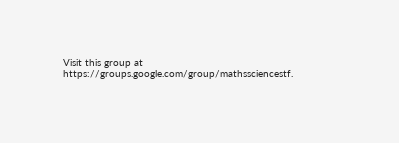Visit this group at https://groups.google.com/group/mathssciencestf.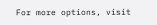For more options, visit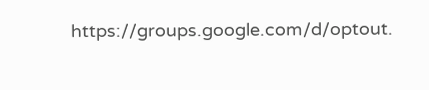https://groups.google.com/d/optout.